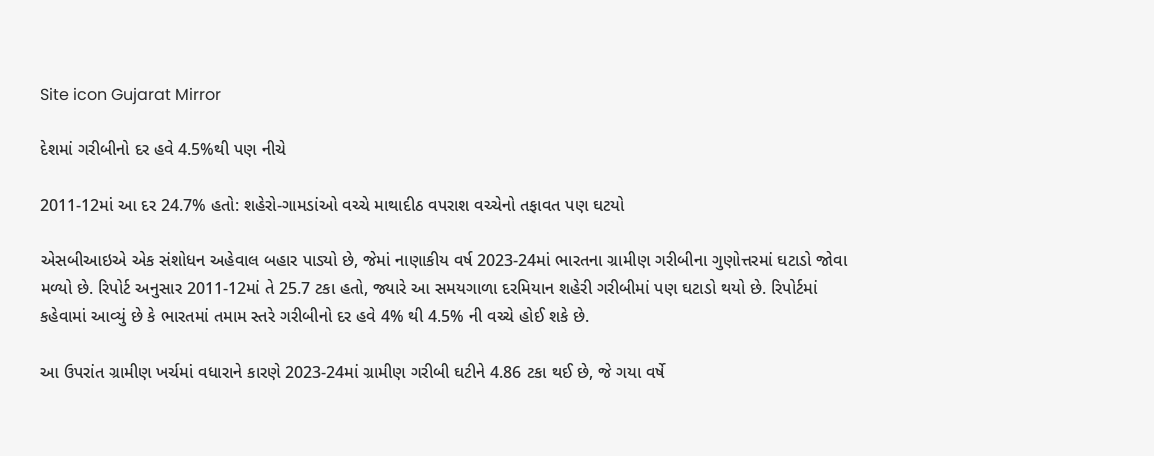Site icon Gujarat Mirror

દેશમાં ગરીબીનો દર હવે 4.5%થી પણ નીચે

2011-12માં આ દર 24.7% હતો: શહેરો-ગામડાંઓ વચ્ચે માથાદીઠ વપરાશ વચ્ચેનો તફાવત પણ ઘટયો

એસબીઆઇએ એક સંશોધન અહેવાલ બહાર પાડ્યો છે, જેમાં નાણાકીય વર્ષ 2023-24માં ભારતના ગ્રામીણ ગરીબીના ગુણોત્તરમાં ઘટાડો જોવા મળ્યો છે. રિપોર્ટ અનુસાર 2011-12માં તે 25.7 ટકા હતો, જ્યારે આ સમયગાળા દરમિયાન શહેરી ગરીબીમાં પણ ઘટાડો થયો છે. રિપોર્ટમાં કહેવામાં આવ્યું છે કે ભારતમાં તમામ સ્તરે ગરીબીનો દર હવે 4% થી 4.5% ની વચ્ચે હોઈ શકે છે.

આ ઉપરાંત ગ્રામીણ ખર્ચમાં વધારાને કારણે 2023-24માં ગ્રામીણ ગરીબી ઘટીને 4.86 ટકા થઈ છે, જે ગયા વર્ષે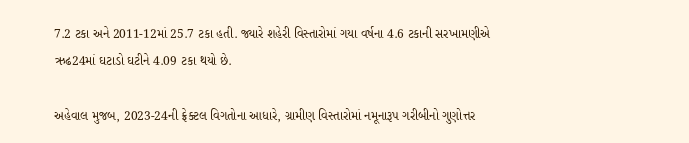7.2 ટકા અને 2011-12માં 25.7 ટકા હતી. જ્યારે શહેરી વિસ્તારોમાં ગયા વર્ષના 4.6 ટકાની સરખામણીએ ઋઢ24માં ઘટાડો ઘટીને 4.09 ટકા થયો છે.

અહેવાલ મુજબ, 2023-24ની ફ્રેક્ટલ વિગતોના આધારે, ગ્રામીણ વિસ્તારોમાં નમૂનારૂપ ગરીબીનો ગુણોત્તર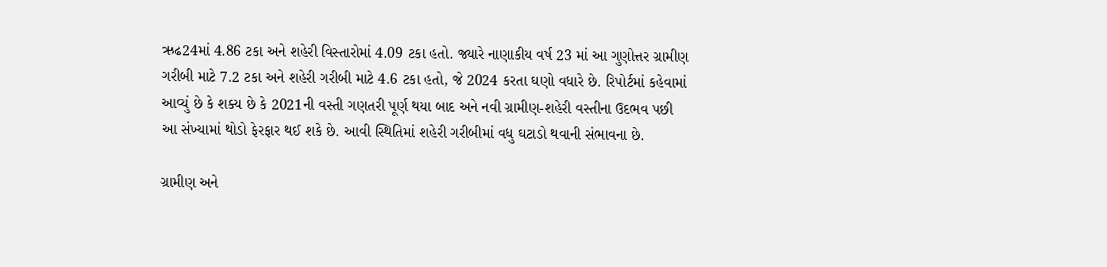ઋઢ24માં 4.86 ટકા અને શહેરી વિસ્તારોમાં 4.09 ટકા હતો. જ્યારે નાણાકીય વર્ષ 23 માં આ ગુણોત્તર ગ્રામીણ ગરીબી માટે 7.2 ટકા અને શહેરી ગરીબી માટે 4.6 ટકા હતો, જે 2024 કરતા ઘણો વધારે છે. રિપોર્ટમાં કહેવામાં આવ્યું છે કે શક્ય છે કે 2021ની વસ્તી ગણતરી પૂર્ણ થયા બાદ અને નવી ગ્રામીણ-શહેરી વસ્તીના ઉદભવ પછી આ સંખ્યામાં થોડો ફેરફાર થઈ શકે છે. આવી સ્થિતિમાં શહેરી ગરીબીમાં વધુ ઘટાડો થવાની સંભાવના છે.

ગ્રામીણ અને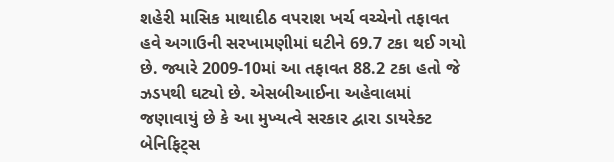શહેરી માસિક માથાદીઠ વપરાશ ખર્ચ વચ્ચેનો તફાવત હવે અગાઉની સરખામણીમાં ઘટીને 69.7 ટકા થઈ ગયો છે. જ્યારે 2009-10માં આ તફાવત 88.2 ટકા હતો જે ઝડપથી ઘટ્યો છે. એસબીઆઈના અહેવાલમાં જણાવાયું છે કે આ મુખ્યત્વે સરકાર દ્વારા ડાયરેક્ટ બેનિફિટ્સ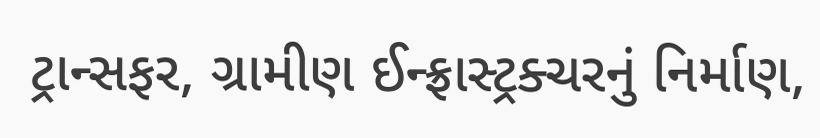ટ્રાન્સફર, ગ્રામીણ ઈન્ફ્રાસ્ટ્રક્ચરનું નિર્માણ,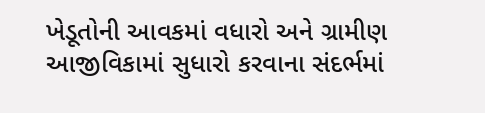ખેડૂતોની આવકમાં વધારો અને ગ્રામીણ આજીવિકામાં સુધારો કરવાના સંદર્ભમાં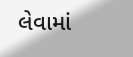લેવામાં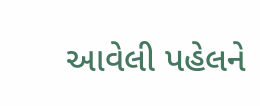આવેલી પહેલને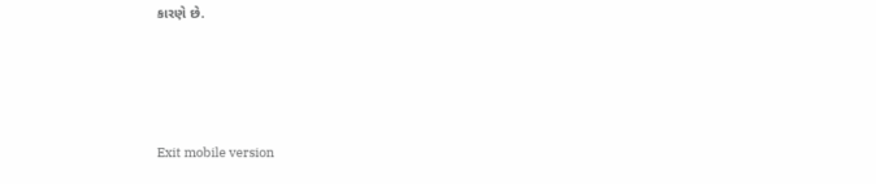કારણે છે.





Exit mobile version